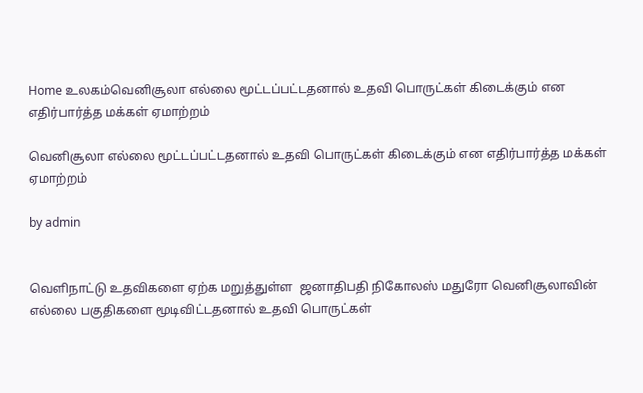Home உலகம்வெனிசூலா எல்லை மூட்டப்பட்டதனால் உதவி பொருட்கள் கிடைக்கும் என எதிர்பார்த்த மக்கள் ஏமாற்றம்

வெனிசூலா எல்லை மூட்டப்பட்டதனால் உதவி பொருட்கள் கிடைக்கும் என எதிர்பார்த்த மக்கள் ஏமாற்றம்

by admin


வெளிநாட்டு உதவிகளை ஏற்க மறுத்துள்ள  ஜனாதிபதி நிகோலஸ் மதுரோ வெனிசூலாவின் எல்லை பகுதிகளை மூடிவிட்டதனால் உதவி பொருட்கள்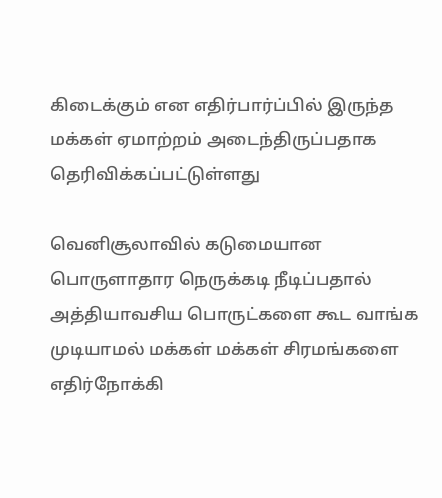கிடைக்கும் என எதிர்பார்ப்பில் இருந்த மக்கள் ஏமாற்றம் அடைந்திருப்பதாக தெரிவிக்கப்பட்டுள்ளது

வெனிசூலாவில் கடுமையான பொருளாதார நெருக்கடி நீடிப்பதால் அத்தியாவசிய பொருட்களை கூட வாங்க முடியாமல் மக்கள் மக்கள் சிரமங்களை எதிர்நோக்கி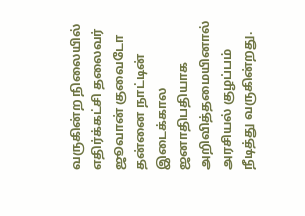வருகின்ற நிலையில் எதிர்க்கட்சி தலைவர் ஜூவான் குவைடோ தன்னை நாட்டின் இடைக்கால ஜனாதிபதியாக அறிவித்தமையினால் அரசியல் குழப்பம் நீடித்து வருகின்றது.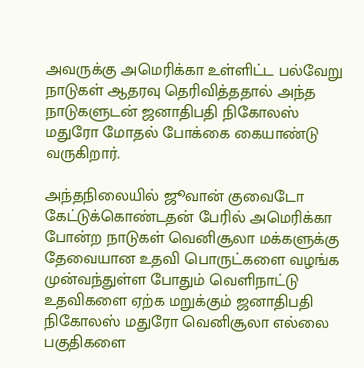அவருக்கு அமெரிக்கா உள்ளிட்ட பல்வேறு நாடுகள் ஆதரவு தெரிவித்ததால் அந்த நாடுகளுடன் ஜனாதிபதி நிகோலஸ் மதுரோ மோதல் போக்கை கையாண்டு வருகிறார்.

அந்தநிலையில் ஜூவான் குவைடோ கேட்டுக்கொண்டதன் பேரில் அமெரிக்கா போன்ற நாடுகள் வெனிசூலா மக்களுக்கு தேவையான உதவி பொருட்களை வழங்க முன்வந்துள்ள போதும் வெளிநாட்டு உதவிகளை ஏற்க மறுக்கும் ஜனாதிபதி நிகோலஸ் மதுரோ வெனிசூலா எல்லை பகுதிகளை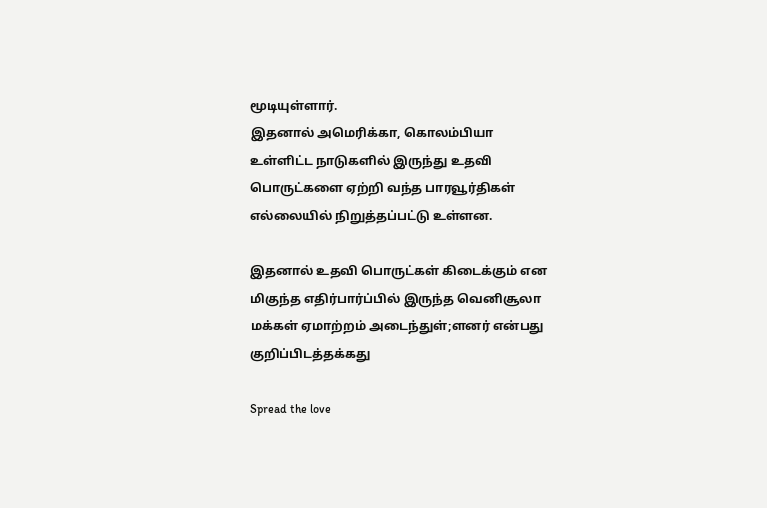மூடியுள்ளார்.
இதனால் அமெரிக்கா, கொலம்பியா உள்ளிட்ட நாடுகளில் இருந்து உதவி பொருட்களை ஏற்றி வந்த பாரவூர்திகள் எல்லையில் நிறுத்தப்பட்டு உள்ளன.

இதனால் உதவி பொருட்கள் கிடைக்கும் என மிகுந்த எதிர்பார்ப்பில் இருந்த வெனிசூலா மக்கள் ஏமாற்றம் அடைந்துள்;ளனர் என்பது குறிப்பிடத்தக்கது

Spread the love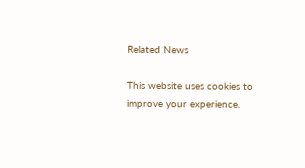Related News

This website uses cookies to improve your experience.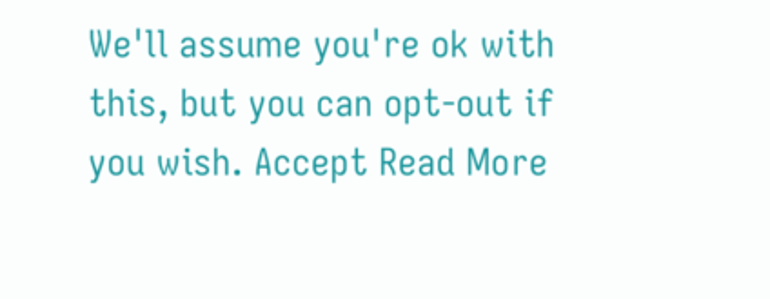We'll assume you're ok with this, but you can opt-out if you wish. Accept Read More